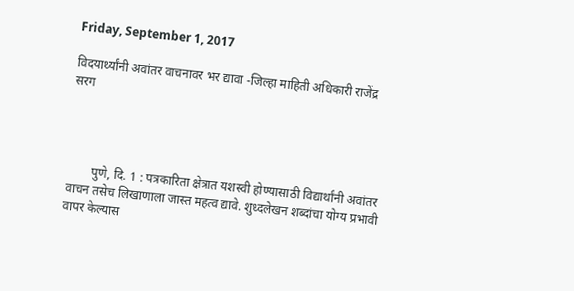Friday, September 1, 2017

विदयार्थ्यांनी अवांतर वाचनावर भर द्यावा -जिल्हा माहिती अधिकारी राजेंद्र सरग




        पुणे, दि. 1 : पत्रकारिता क्षेत्रात यशस्वी होण्यासाठी विद्यार्थांनी अवांतर वाचन तसेच लिखाणाला जास्त महत्व द्यावे. शुध्दलेखन शब्दांचा योग्य प्रभावी वापर केल्यास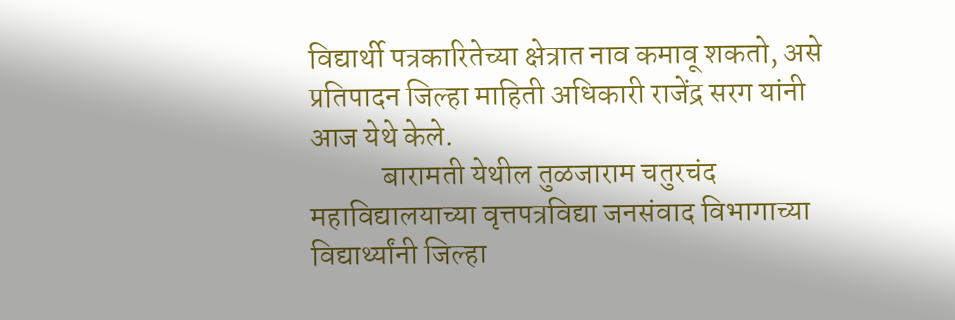विद्यार्थी पत्रकारितेच्या क्षेत्रात नाव कमावू शकतो, असे प्रतिपादन जिल्हा माहिती अधिकारी राजेंद्र सरग यांनी आज येथे केले.
            बारामती येथील तुळजाराम चतुरचंद महाविद्यालयाच्या वृत्तपत्रविद्या जनसंवाद विभागाच्या विद्यार्थ्यांनी जिल्हा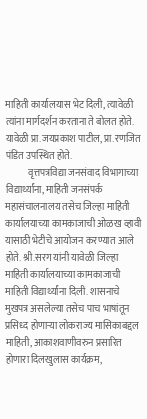माहिती कार्यालयास भेट दिली, त्यावेळी त्यांना मार्गदर्शन करताना ते बोलत होते. यावेळी प्रा.जयप्रकाश पाटील, प्रा.रणजित पंडित उपस्थित होते.
            वृत्तपत्रविद्या जनसंवाद विभागाच्या विद्यार्थ्यांना, माहिती जनसंपर्क महासंचालनालय तसेच जिल्हा माहिती कार्यालयाच्या कामकाजाची ओळख व्हावी यासाठी भेटीचे आयोजन करण्यात आले होते. श्री.सरग यांनी यावेळी जिल्हा माहिती कार्यालयाच्या कामकाजाची माहिती विद्यार्थ्यांना दिली. शासनाचे मुखपत्र असलेल्या तसेच पाच भाषांतून प्रसिध्द होणाऱ्या लोकराज्य मासिकाबद्दल माहिती, आकाशवाणीवरुन प्रसारित होणारा दिलखुलास कार्यक्रम,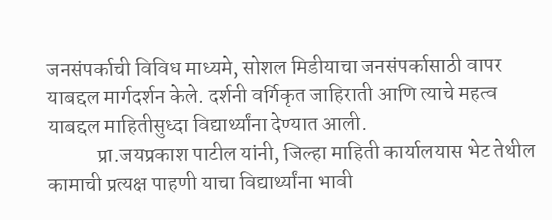जनसंपर्काची विविध माध्यमे, सोशल मिडीयाचा जनसंपर्कासाठी वापर याबद्दल मार्गदर्शन केले. दर्शनी वर्गिकृत जाहिराती आणि त्याचे महत्व याबद्दल माहितीसुध्दा विद्यार्थ्यांना देण्यात आली.
            प्रा.जयप्रकाश पाटील यांनी, जिल्हा माहिती कार्यालयास भेट तेथील कामाची प्रत्यक्ष पाहणी याचा विद्यार्थ्यांना भावी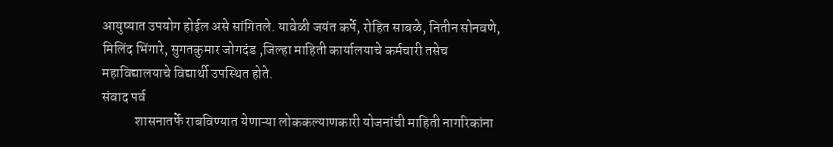आयुष्यात उपयोग होईल असे सांगितले. यावेळी जयंत कर्पे, रोहित साबळे, नितीन सोनवणे, मिलिंद भिंगारे, सुगतकुमार जोगदंड ,जिल्हा माहिती कार्यालयाचे कर्मचारी तसेच महाविद्यालयाचे विद्यार्थी उपस्थित होते.
संवाद पर्व
            शासनातर्फे राबविण्यात येणाऱ्या लोककल्याणकारी योजनांची माहिती नागरिकांना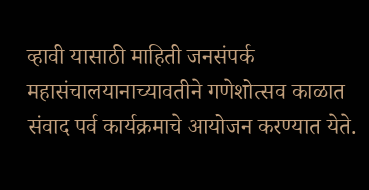व्हावी यासाठी माहिती जनसंपर्क महासंचालयानाच्यावतीने गणेशोत्सव काळात संवाद पर्व कार्यक्रमाचे आयोजन करण्यात येते.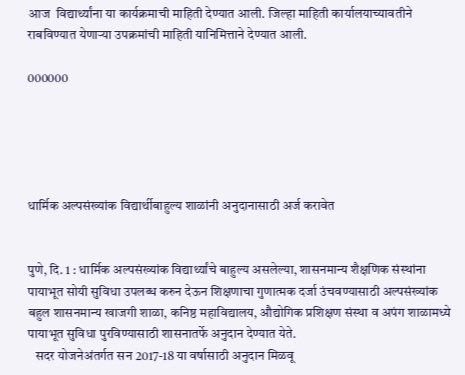आज  विद्यार्थ्यांना या कार्यक्रमाची माहिती देण्यात आली. जिल्हा माहिती कार्यालयाच्यावतीने राबविण्यात येणाऱ्या उपक्रमांची माहिती यानिमित्ताने देण्यात आली.

000000





धार्मिक अल्पसंख्यांक विद्यार्थीबाहुल्य शाळांनी अनुदानासाठी अर्ज करावेत


पुणे, दि. 1 : धार्मिक अल्पसंख्यांक विद्यार्थ्यांचे बाहुल्य असलेल्या, शासनमान्य शैक्षणिक संस्थांना पायाभूत सोयी सुविधा उपलब्ध करुन देऊन शिक्षणाचा गुणात्मक दर्जा उंचवण्यासाठी अल्पसंख्यांक बहुल शासनमान्य खाजगी शाळा, कनिष्ठ महाविद्यालय, औद्योगिक प्रशिक्षण संस्था व अपंग शाळामध्ये पायाभूत सुविधा पुरविण्यासाठी शासनातर्फे अनुदान देण्यात येते.
   सदर योजनेअंतर्गत सन 2017-18 या वर्षासाठी अनुदान मिळवू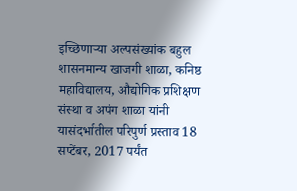इच्छिणाऱ्या अल्पसंख्यांक बहुल शासनमान्य खाजगी शाळा, कनिष्ठ महाविद्यालय, औद्योगिक प्रशिक्षण संस्था व अपंग शाळा यांनी यासंदर्भातील परिपुर्ण प्रस्ताव 18 सप्टेंबर, 2017 पर्यंत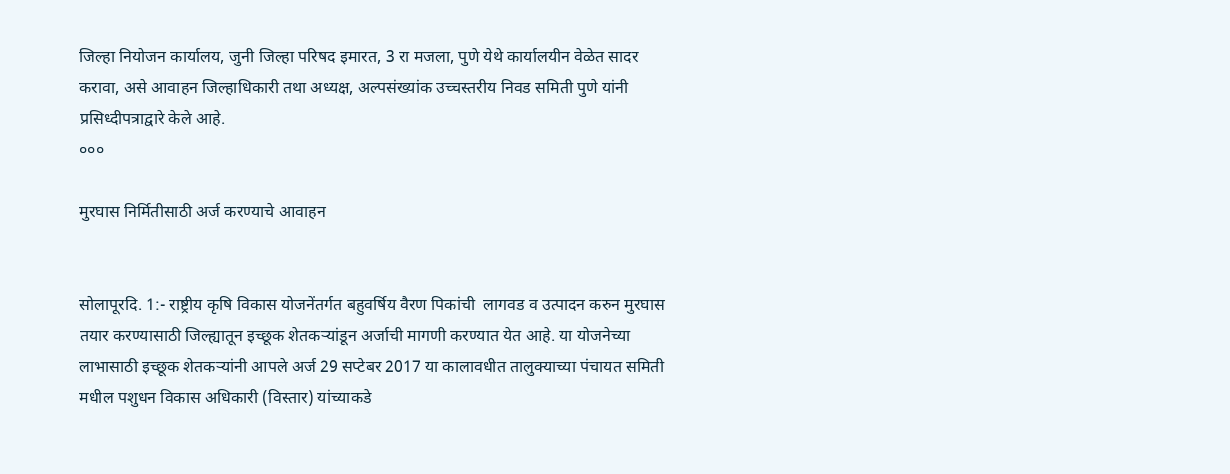जिल्हा नियोजन कार्यालय, जुनी जिल्हा परिषद इमारत, 3 रा मजला, पुणे येथे कार्यालयीन वेळेत सादर करावा, असे आवाहन जिल्हाधिकारी तथा अध्यक्ष, अल्पसंख्यांक उच्चस्तरीय निवड समिती पुणे यांनी प्रसिध्दीपत्राद्वारे केले आहे.
०००

मुरघास निर्मितीसाठी अर्ज करण्याचे आवाहन


सोलापूरदि. 1:- राष्ट्रीय कृषि विकास योजनेंतर्गत बहुवर्षिय वैरण पिकांची  लागवड व उत्पादन करुन मुरघास  तयार करण्यासाठी जिल्ह्यातून इच्छूक शेतकऱ्यांडून अर्जाची मागणी करण्यात येत आहे. या योजनेच्या लाभासाठी इच्छूक शेतकऱ्यांनी आपले अर्ज 29 सप्टेबर 2017 या कालावधीत तालुक्याच्या पंचायत समिती मधील पशुधन विकास अधिकारी (विस्तार) यांच्याकडे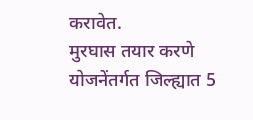करावेत.
मुरघास तयार करणे योजनेंतर्गत जिल्ह्यात 5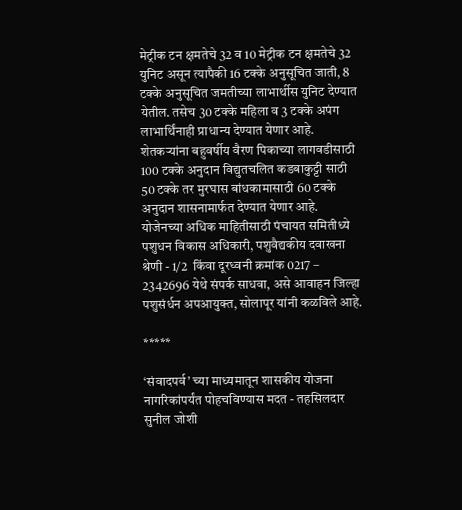मेट्रीक टन क्षमतेचे 32 व 10 मेट्रीक टन क्षमतेचे 32 युनिट असून त्यापैकी 16 टक्के अनुसूचित जाती, 8 टक्के अनुसूचित जमतीच्या लाभार्थीस युनिट देण्यात येतील. तसेच 30 टक्के महिला व 3 टक्के अपंग लाभार्थिंनाही प्राधान्य देण्यात येणार आहे. शेतकऱ्यांना बहुवर्षीय वैरण पिकाच्या लागवडीसाठी 100 टक्के अनुदान विद्युतचलित कडबाकुट्टी साठी 50 टक्के तर मुरघास बांधकामासाठी 60 टक्के अनुदान शासनामार्फत देण्यात येणार आहे.
योजेनच्या अधिक माहितीसाठी पंचायत समितीध्ये पशुधन विकास अधिकारी, पशुवैद्यकीय दवाखना श्रेणी - 1/2  किंवा दूरध्वनी क्रमांक 0217 – 2342696 येथे संपर्क साधवा, असे आवाहन जिल्हा पशुसंर्धन अपआयुक्त, सोलापूर यांनी कळविले आहे.

*****

‘संवादपर्व’ च्या माध्यमातून शासकीय योजना नागरिकांपर्यंत पोहचविण्यास मदत - तहसिलदार सुनील जोशी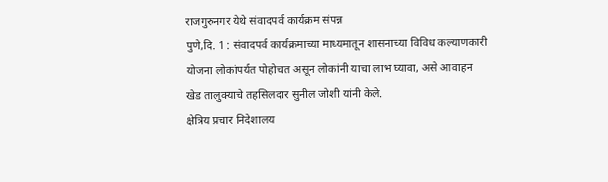राजगुरुनगर येथे संवादपर्व कार्यक्रम संपन्न
पुणे,दि. 1 : संवादपर्व कार्यक्रमाच्या माध्यमातून शासनाच्या विविध कल्याणकारी योजना लोकांपर्यत पोहोचत असून लोकांनी याचा लाभ घ्यावा, असे आवाहन खेड तालुक्याचे तहसिलदार सुनील जोशी यांनी केले.
क्षेत्रिय प्रचार निदेशालय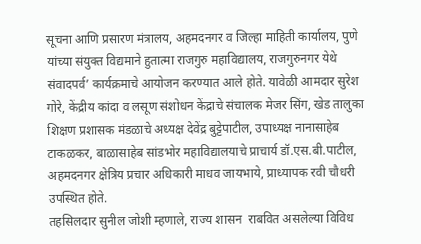सूचना आणि प्रसारण मंत्रालय, अहमदनगर व जिल्हा माहिती कार्यालय, पुणे यांच्या संयुक्त विद्यमाने हुतात्मा राजगुरु महाविद्यालय, राजगुरुनगर येथे संवादपर्व’ कार्यक्रमाचे आयोजन करण्यात आले होते. यावेळी आमदार सुरेश गोरे, केंद्रीय कांदा व लसूण संशोधन केंद्राचे संचालक मेजर सिंग, खेड तालुका शिक्षण प्रशासक मंडळाचे अध्यक्ष देवेंद्र बुट्टेपाटील, उपाध्यक्ष नानासाहेब टाकळकर, बाळासाहेब सांडभोर महाविद्यालयाचे प्राचार्य डॉ.एस.बी.पाटील, अहमदनगर क्षेत्रिय प्रचार अधिकारी माधव जायभाये, प्राध्यापक रवी चौधरी उपस्थित होते.
तहसिलदार सुनील जोशी म्हणाले, राज्य शासन  राबवित असलेल्या विविध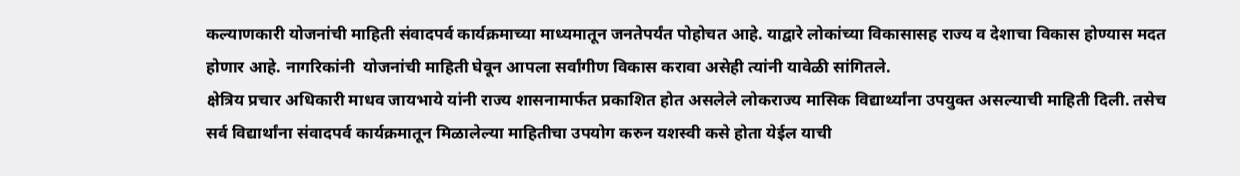कल्याणकारी योजनांची माहिती संवादपर्व कार्यक्रमाच्या माध्यमातून जनतेपर्यंत पोहोचत आहे. याद्वारे लोकांच्या विकासासह राज्य व देशाचा विकास होण्यास मदत होणार आहे. नागरिकांनी  योजनांची माहिती घेवून आपला सर्वांगीण विकास करावा असेही त्यांनी यावेळी सांगितले.
क्षेत्रिय प्रचार अधिकारी माधव जायभाये यांनी राज्य शासनामार्फत प्रकाशित होत असलेले लोकराज्य मासिक विद्यार्थ्यांना उपयुक्त असल्याची माहिती दिली. तसेच सर्व विद्यार्थांना संवादपर्व कार्यक्रमातून मिळालेल्या माहितीचा उपयोग करुन यशस्वी कसे होता येईल याची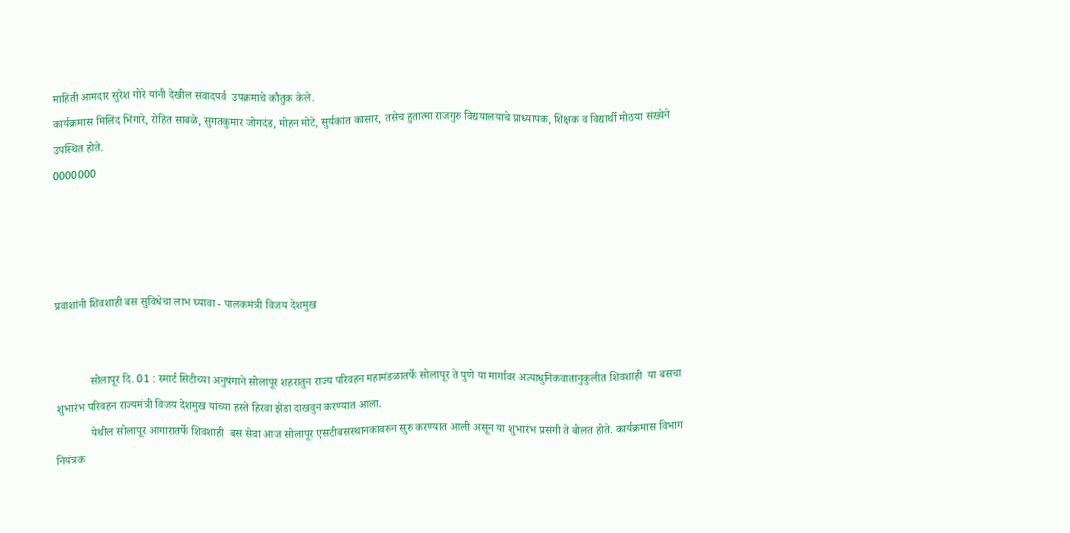माहिती आमदार सुरेश गोरे यांनी देखील संवादपर्व  उपक्रमाचे कौतुक केले.
कार्यक्रमास मिलिंद भिंगारे, रोहित साबळे, सुगतकुमार जोगदंड, मोहन मोटे, सुर्यकांत कासार, तसेच हुतात्मा राजगुरु विद्ययालयाचे प्राध्यापक, शिक्षक व विद्यार्थी मोठया संख्येने उपस्थित होते.
0000000




प्रवाशांनी शिवशाही बस सुविधेचा लाभ घ्यावा - पालकमंत्री विजय देशमुख


            सोलापूर दि. 01 : स्मार्ट सिटीच्या अनुषंगाने सोलापूर शहरातुन राज्य परिवहन महामंडळातर्फे सोलापूर ते पुणे या मार्गावर अत्याधुनिकवातानुकुलीत शिवशाही  या बसचा शुभारंभ परिवहन राज्यमंत्री विजय देशमुख यांच्या हस्ते हिरवा झेंडा दाखवुन करण्यात आला.
            येथील सोलापूर आगारातर्फे शिवशाही  बस सेवा आज सोलापूर एसटीबसस्थानकावरुन सुरु करण्यात आली असून या शुभारंभ प्रसंगी ते बोलत होते. कार्यक्रमास विभाग नियंत्रक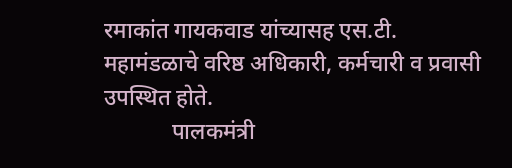रमाकांत गायकवाड यांच्यासह एस.टी. महामंडळाचे वरिष्ठ अधिकारी, कर्मचारी व प्रवासी उपस्थित होते.
            पालकमंत्री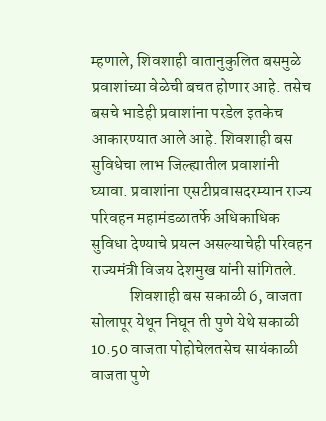म्हणाले, शिवशाही वातानुकुलित बसमुळे प्रवाशांच्या वेळेची बचत होणार आहे. तसेच बसचे भाडेही प्रवाशांना परडेल इतकेच आकारण्यात आले आहे. शिवशाही बस सुविधेचा लाभ जिल्ह्यातील प्रवाशांनी घ्यावा. प्रवाशांना एसटीप्रवासदरम्यान राज्य परिवहन महामंडळातर्फे अधिकाधिक सुविधा देण्याचे प्रयत्न असल्याचेही परिवहन राज्यमंत्री विजय देशमुख यांनी सांगितले.
            शिवशाही बस सकाळी 6, वाजता सोलापूर येथून निघून ती पुणे येथे सकाळी 10.50 वाजता पोहोचेलतसेच सायंकाळी वाजता पुणे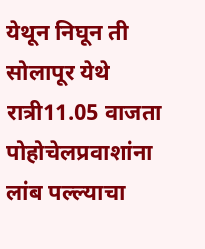येथून निघून ती सोलापूर येथे रात्री11.05 वाजता पोहोचेलप्रवाशांना लांब पल्ल्याचा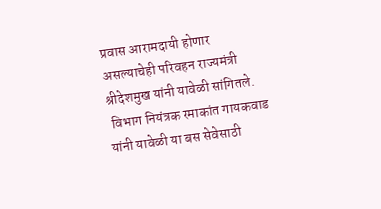प्रवास आरामदायी होणार असल्याचेही परिवहन राज्यमंत्री  श्रीदेशमुख यांनी यावेळी सांगितले.
 विभाग नियंत्रक रमाकांत गायकवाड यांनी यावेळी या बस सेवेसाठी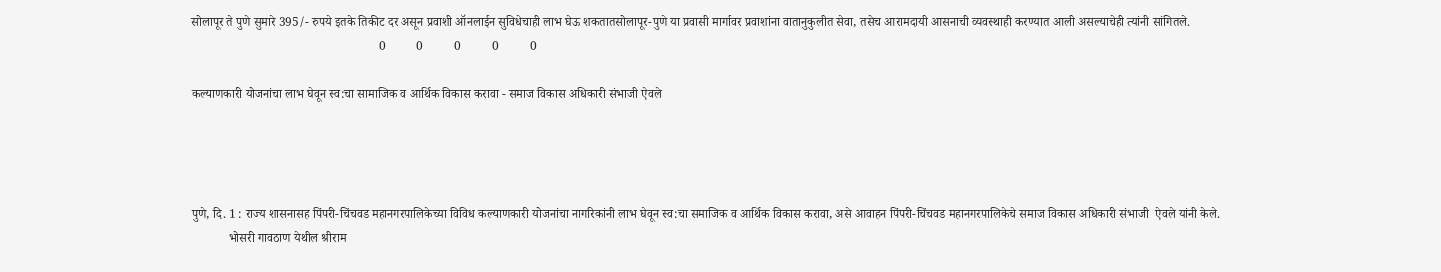सोलापूर ते पुणे सुमारे 395/- रुपये इतके तिकीट दर असून प्रवाशी ऑनलाईन सुविधेचाही लाभ घेऊ शकतातसोलापूर-पुणे या प्रवासी मार्गावर प्रवाशांना वातानुकुलीत सेवा, तसेच आरामदायी आसनाची व्यवस्थाही करण्यात आली असल्याचेही त्यांनी सांगितले.
                                                            0          0          0          0          0

कल्याणकारी योजनांचा लाभ घेवून स्व:चा सामाजिक व आर्थिक विकास करावा - समाज विकास अधिकारी संभाजी ऐवले




पुणे, दि. 1 : राज्य शासनासह पिंपरी-चिंचवड महानगरपालिकेच्या विविध कल्याणकारी योजनांचा नागरिकांनी लाभ घेवून स्व:चा समाजिक व आर्थिक विकास करावा, असे आवाहन पिंपरी-चिंचवड महानगरपालिकेचे समाज विकास अधिकारी संभाजी  ऐवले यांनी केले.
            भोसरी गावठाण येथील श्रीराम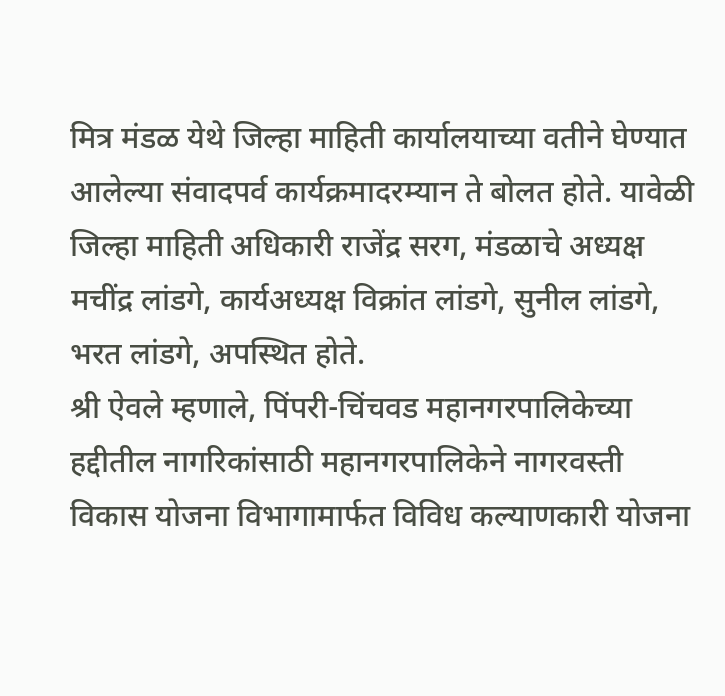मित्र मंडळ येथे जिल्हा माहिती कार्यालयाच्या वतीने घेण्यात आलेल्या संवादपर्व कार्यक्रमादरम्यान ते बोलत होते. यावेळी जिल्हा माहिती अधिकारी राजेंद्र सरग, मंडळाचे अध्यक्ष मचींद्र लांडगे, कार्यअध्यक्ष विक्रांत लांडगे, सुनील लांडगे, भरत लांडगे, अपस्थित होते.
श्री ऐवले म्हणाले, पिंपरी-चिंचवड महानगरपालिकेच्या हद्दीतील नागरिकांसाठी महानगरपालिकेने नागरवस्ती विकास योजना विभागामार्फत विविध कल्याणकारी योजना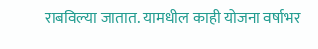राबविल्या जातात. यामधील काही योजना वर्षाभर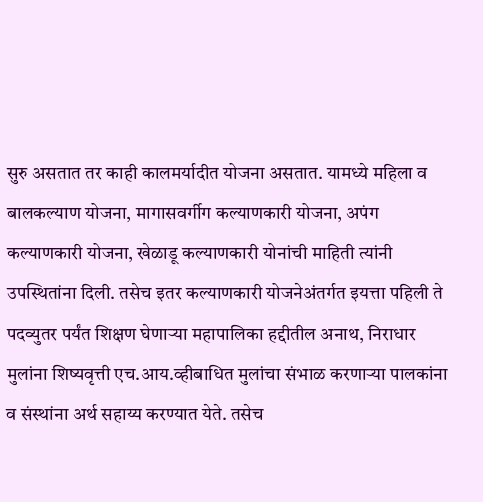सुरु असतात तर काही कालमर्यादीत योजना असतात. यामध्ये महिला व बालकल्याण योजना, मागासवर्गीग कल्याणकारी योजना, अपंग कल्याणकारी योजना, खेळाडू कल्याणकारी योनांची माहिती त्यांनी उपस्थितांना दिली. तसेच इतर कल्याणकारी योजनेअंतर्गत इयत्ता पहिली ते पदव्युतर पर्यंत शिक्षण घेणाऱ्या महापालिका हद्दीतील अनाथ, निराधार मुलांना शिष्यवृत्ती एच.आय.व्हीबाधित मुलांचा संभाळ करणाऱ्या पालकांना व संस्थांना अर्थ सहाय्य करण्यात येते. तसेच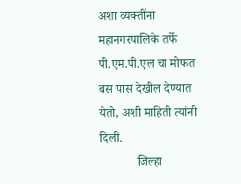अशा व्यक्तींना महानगरपालिके तर्फे पी.एम.पी.एल चा मोफत बस पास देखील देण्यात येतो, अशी माहिती त्यांनी दिली.
            जिल्हा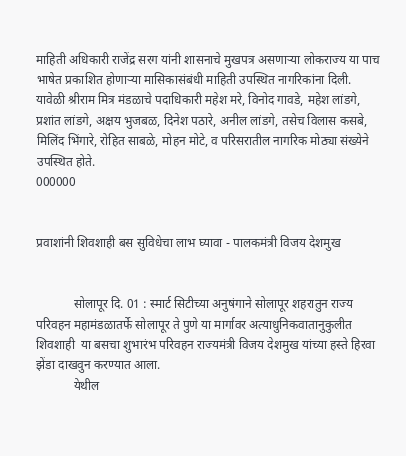माहिती अधिकारी राजेंद्र सरग यांनी शासनाचे मुखपत्र असणाऱ्या लोकराज्य या पाच भाषेत प्रकाशित होणाऱ्या मासिकासंबंधी माहिती उपस्थित नागरिकांना दिली.
यावेळी श्रीराम मित्र मंडळाचे पदाधिकारी महेश मरे, विनोद गावडे, महेश लांडगे, प्रशांत लांडगे, अक्षय भुजबळ, दिनेश पठारे, अनील लांडगे, तसेच विलास कसबे, मिलिंद भिंगारे, रोहित साबळे, मोहन मोटे, व परिसरातील नागरिक मोठ्या संख्येने उपस्थित होते.
000000


प्रवाशांनी शिवशाही बस सुविधेचा लाभ घ्यावा - पालकमंत्री विजय देशमुख


            सोलापूर दि. 01 : स्मार्ट सिटीच्या अनुषंगाने सोलापूर शहरातुन राज्य परिवहन महामंडळातर्फे सोलापूर ते पुणे या मार्गावर अत्याधुनिकवातानुकुलीत शिवशाही  या बसचा शुभारंभ परिवहन राज्यमंत्री विजय देशमुख यांच्या हस्ते हिरवा झेंडा दाखवुन करण्यात आला.
            येथील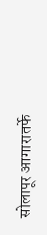सोलापूर आगारातर्फे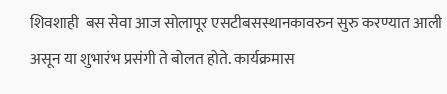शिवशाही  बस सेवा आज सोलापूर एसटीबसस्थानकावरुन सुरु करण्यात आली असून या शुभारंभ प्रसंगी ते बोलत होते. कार्यक्रमास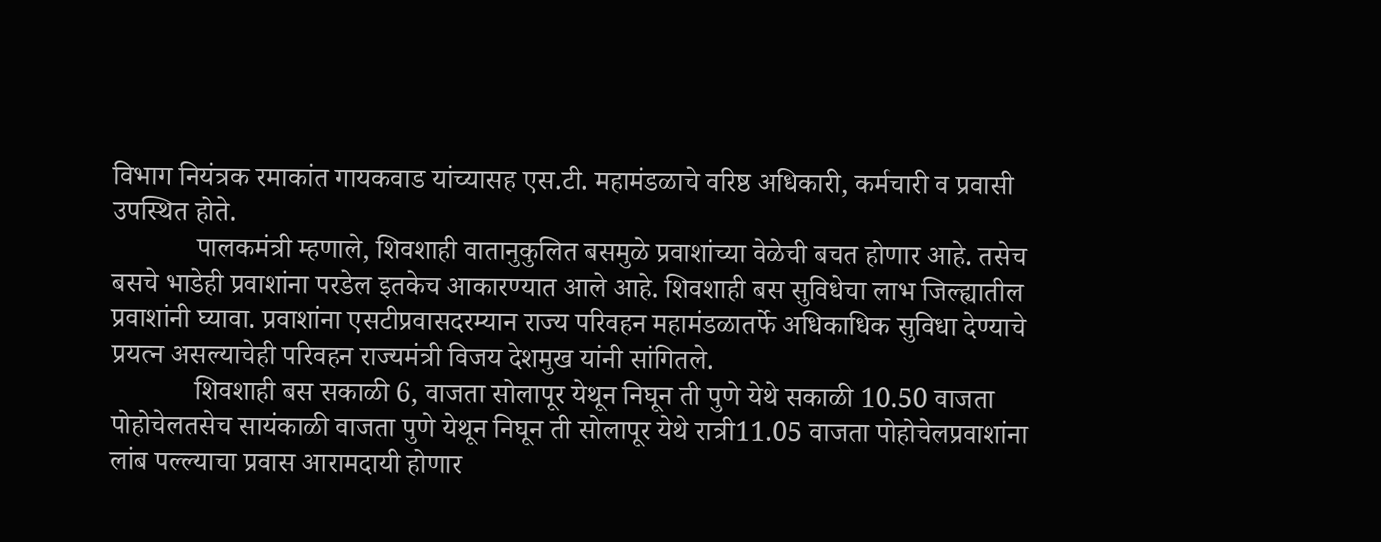विभाग नियंत्रक रमाकांत गायकवाड यांच्यासह एस.टी. महामंडळाचे वरिष्ठ अधिकारी, कर्मचारी व प्रवासी उपस्थित होते.
            पालकमंत्री म्हणाले, शिवशाही वातानुकुलित बसमुळे प्रवाशांच्या वेळेची बचत होणार आहे. तसेच बसचे भाडेही प्रवाशांना परडेल इतकेच आकारण्यात आले आहे. शिवशाही बस सुविधेचा लाभ जिल्ह्यातील प्रवाशांनी घ्यावा. प्रवाशांना एसटीप्रवासदरम्यान राज्य परिवहन महामंडळातर्फे अधिकाधिक सुविधा देण्याचे प्रयत्न असल्याचेही परिवहन राज्यमंत्री विजय देशमुख यांनी सांगितले.
            शिवशाही बस सकाळी 6, वाजता सोलापूर येथून निघून ती पुणे येथे सकाळी 10.50 वाजता पोहोचेलतसेच सायंकाळी वाजता पुणे येथून निघून ती सोलापूर येथे रात्री11.05 वाजता पोहोचेलप्रवाशांना लांब पल्ल्याचा प्रवास आरामदायी होणार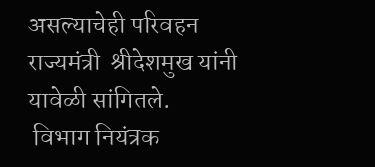असल्याचेही परिवहन राज्यमंत्री  श्रीदेशमुख यांनी यावेळी सांगितले.
 विभाग नियंत्रक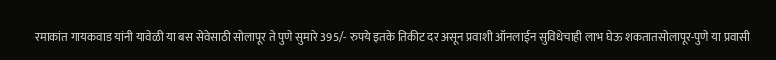रमाकांत गायकवाड यांनी यावेळी या बस सेवेसाठी सोलापूर ते पुणे सुमारे 395/- रुपये इतके तिकीट दर असून प्रवाशी ऑनलाईन सुविधेचाही लाभ घेऊ शकतातसोलापूर-पुणे या प्रवासी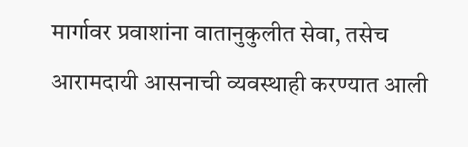मार्गावर प्रवाशांना वातानुकुलीत सेवा, तसेच आरामदायी आसनाची व्यवस्थाही करण्यात आली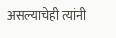असल्याचेही त्यांनी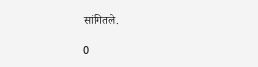सांगितले.

0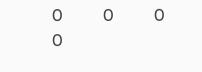0          0          0          0